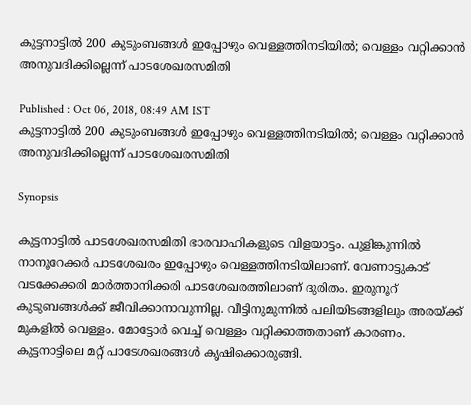കുട്ടനാട്ടില്‍ 200 കുടുംബങ്ങള്‍ ഇപ്പോഴും വെള്ളത്തിനടിയില്‍; വെള്ളം വറ്റിക്കാന്‍ അനുവദിക്കില്ലെന്ന് പാടശേഖരസമിതി

Published : Oct 06, 2018, 08:49 AM IST
കുട്ടനാട്ടില്‍ 200 കുടുംബങ്ങള്‍ ഇപ്പോഴും വെള്ളത്തിനടിയില്‍; വെള്ളം വറ്റിക്കാന്‍ അനുവദിക്കില്ലെന്ന് പാടശേഖരസമിതി

Synopsis

കുട്ടനാട്ടില്‍ പാടശേഖരസമിതി ഭാരവാഹികളുടെ വിളയാട്ടം. പുളിങ്കുന്നില്‍ നാനൂറേക്കര്‍ പാടശേഖരം ഇപ്പോഴും വെള്ളത്തിനടിയിലാണ്. വേണാട്ടുകാട് വടക്കേക്കരി മാര്‍ത്താനിക്കരി പാടശേഖരത്തിലാണ് ദുരിതം. ഇരുനൂറ് കുടുബങ്ങള്‍ക്ക് ജീവിക്കാനാവുന്നില്ല. വീട്ടിനുമുന്നില്‍ പലിയിടങ്ങളിലും അരയ്ക്ക് മുകളില്‍ വെള്ളം. മോട്ടോര്‍ വെച്ച് വെള്ളം വറ്റിക്കാത്തതാണ് കാരണം. കുട്ടനാട്ടിലെ മറ്റ് പാടേശഖരങ്ങള്‍ കൃഷിക്കൊരുങ്ങി.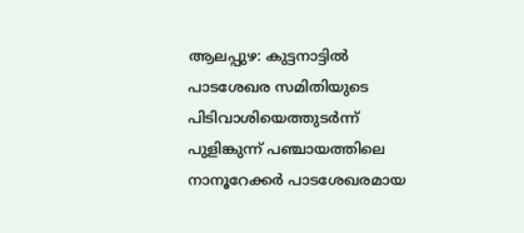ആലപ്പുഴ: കുട്ടനാട്ടില്‍ പാടശേഖര സമിതിയുടെ പിടിവാശിയെത്തുടര്‍ന്ന് പുളിങ്കുന്ന് പഞ്ചായത്തിലെ നാനൂറേക്കര്‍ പാടശേഖരമായ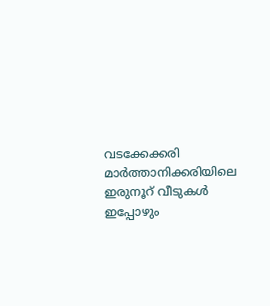വടക്കേക്കരി മാര്‍ത്താനിക്കരിയിലെ ഇരുനൂറ് വീടുകള്‍ ഇപ്പോഴും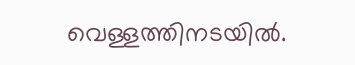വെള്ളത്തിനടയില്‍.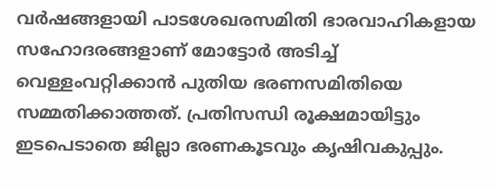വര്‍ഷങ്ങളായി പാടശേഖരസമിതി ഭാരവാഹികളായ സഹോദരങ്ങളാണ് മോട്ടോര്‍ അടിച്ച് വെള്ളംവറ്റിക്കാന്‍ പുതിയ ഭരണസമിതിയെ സമ്മതിക്കാത്തത്. പ്രതിസന്ധി രൂക്ഷമായിട്ടും ഇടപെടാതെ ജില്ലാ ഭരണകൂടവും കൃഷിവകുപ്പും.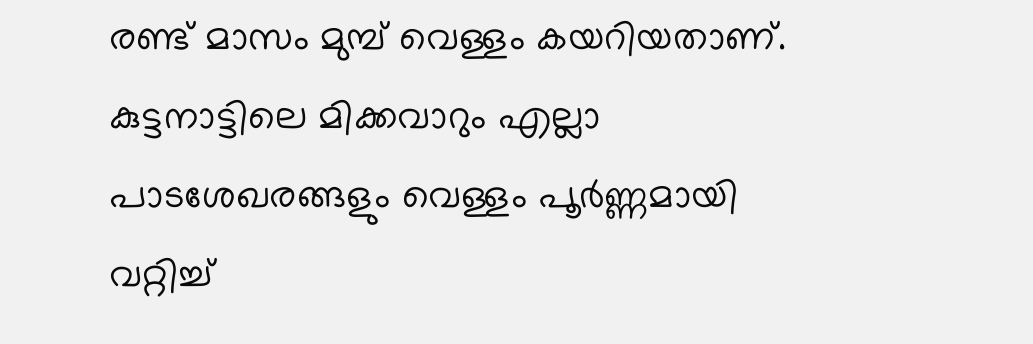രണ്ട് മാസം മുമ്പ് വെള്ളം കയറിയതാണ്. കുട്ടനാട്ടിലെ മിക്കവാറും എല്ലാ പാടശേഖരങ്ങളും വെള്ളം പൂര്‍ണ്ണമായി വറ്റിച്ച്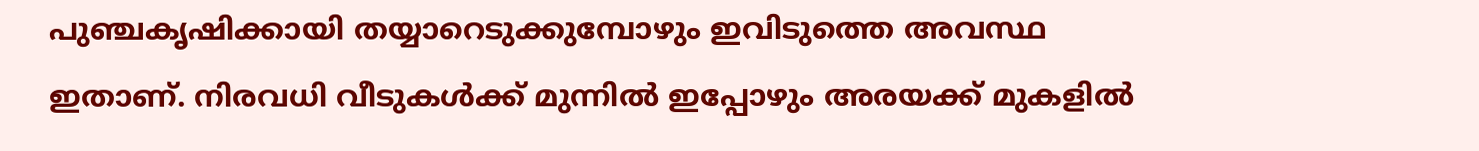പു‍ഞ്ചകൃഷിക്കായി തയ്യാറെടുക്കുമ്പോഴും ഇവിടുത്തെ അവസ്ഥ ഇതാണ്. നിരവധി വീടുകള്‍ക്ക് മുന്നില്‍ ഇപ്പോഴും അരയക്ക് മുകളില്‍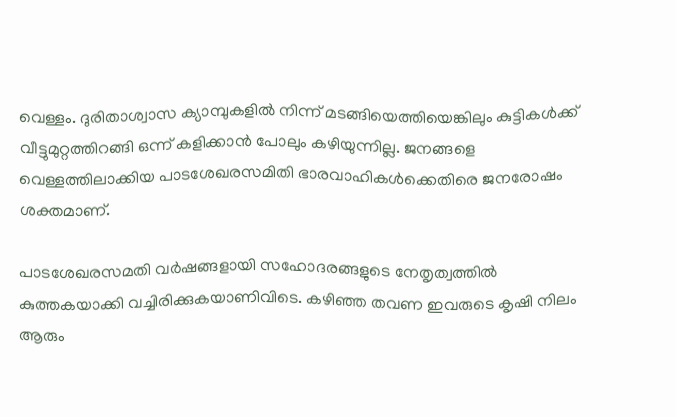വെള്ളം. ദുരിതാശ്വാസ ക്യാമ്പുകളില്‍ നിന്ന് മടങ്ങിയെത്തിയെങ്കിലും കുട്ടികള്‍ക്ക് വീട്ടുമുറ്റത്തിറങ്ങി ഒന്ന് കളിക്കാന്‍ പോലും കഴിയുന്നില്ല. ജനങ്ങളെ വെള്ളത്തിലാക്കിയ പാടശേഖരസമിതി ഭാരവാഹികള്‍ക്കെതിരെ ജനരോഷം ശക്തമാണ്.

പാടശേഖരസമതി വര്‍ഷങ്ങളായി സഹോദരങ്ങളുടെ നേതൃത്വത്തില്‍ കുത്തകയാക്കി വച്ചിരിക്കുകയാണിവിടെ. കഴിഞ്ഞ തവണ ഇവരുടെ കൃഷി നിലം ആരും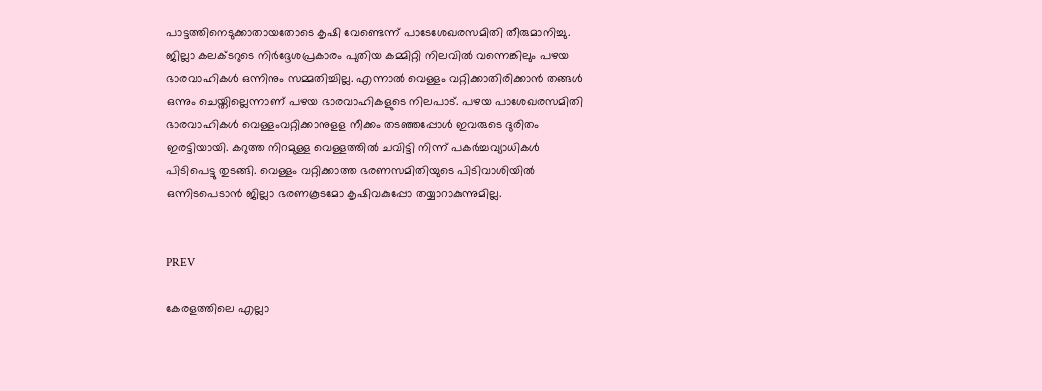പാട്ടത്തിനെടുക്കാതായതോടെ കൃഷി വേണ്ടെന്ന് പാടേശേഖരസമിതി തീരുമാനിച്ചു. ജില്ലാ കലക്ടറുടെ നിര്‍ദ്ദേശപ്രകാരം പുതിയ കമ്മിറ്റി നിലവില്‍ വന്നെങ്കിലും പഴയ ഭാരവാഹികള്‍ ഒന്നിനും സമ്മതിച്ചില്ല. എന്നാല്‍ വെള്ളം വറ്റിക്കാതിരിക്കാന്‍ തങ്ങള്‍ ഒന്നും ചെയ്തില്ലെന്നാണ് പഴയ ഭാരവാഹികളുടെ നിലപാട്. പഴയ പാശേഖരസമിതി ഭാരവാഹികള്‍ വെള്ളംവറ്റിക്കാനുളള നീക്കം തടഞ്ഞപ്പോള്‍ ഇവരുടെ ദുരിതം ഇരട്ടിയായി. കറുത്ത നിറമുള്ള വെള്ളത്തില്‍ ചവിട്ടി നിന്ന് പകര്‍ച്ചവ്യാധികള്‍ പിടിപെട്ടു തുടങ്ങി. വെള്ളം വറ്റിക്കാത്ത ഭരണസമിതിയുടെ പിടിവാശിയില്‍ ഒന്നിടപെടാന്‍ ജില്ലാ ഭരണകൂടമോ കൃഷിവകുപ്പോ തയ്യാറാകുന്നുമില്ല.


PREV

കേരളത്തിലെ എല്ലാ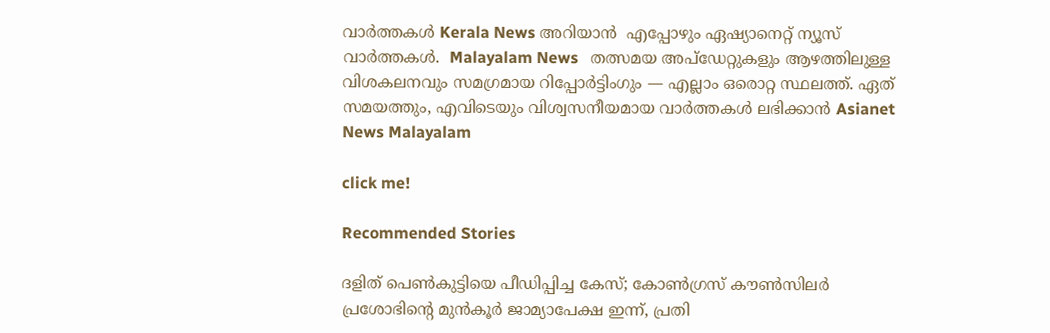വാർത്തകൾ Kerala News അറിയാൻ  എപ്പോഴും ഏഷ്യാനെറ്റ് ന്യൂസ് വാർത്തകൾ.  Malayalam News   തത്സമയ അപ്‌ഡേറ്റുകളും ആഴത്തിലുള്ള വിശകലനവും സമഗ്രമായ റിപ്പോർട്ടിംഗും — എല്ലാം ഒരൊറ്റ സ്ഥലത്ത്. ഏത് സമയത്തും, എവിടെയും വിശ്വസനീയമായ വാർത്തകൾ ലഭിക്കാൻ Asianet News Malayalam

click me!

Recommended Stories

ദളിത് പെൺകുട്ടിയെ പീഡിപ്പിച്ച കേസ്; കോൺഗ്രസ് കൗൺസിലർ പ്രശോഭിന്റെ മുൻകൂർ ജാമ്യാപേക്ഷ ഇന്ന്, പ്രതി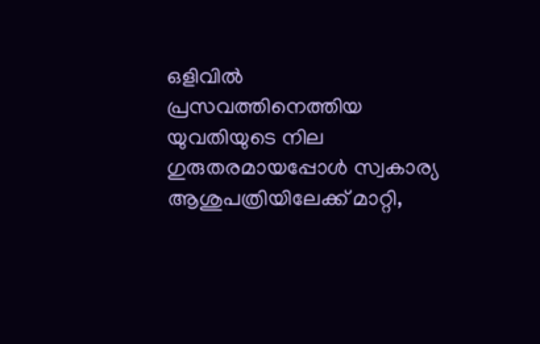ഒളിവിൽ
പ്രസവത്തിനെത്തിയ യുവതിയുടെ നില ഗുരുതരമായപ്പോൾ സ്വകാര്യ ആശുപത്രിയിലേക്ക് മാറ്റി,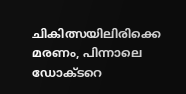ചികിത്സയിലിരിക്കെ മരണം, പിന്നാലെ ഡോക്ടറെ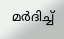മർദിച്ച്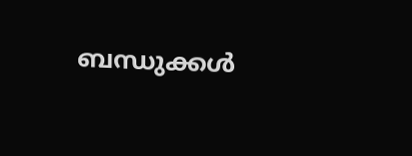ബന്ധുക്കൾ